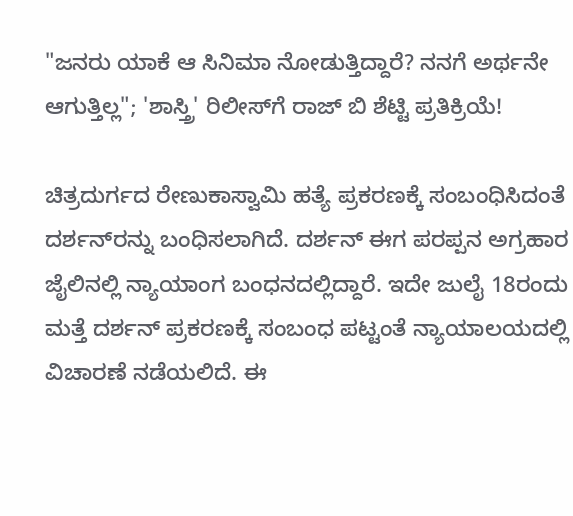"ಜನರು ಯಾಕೆ ಆ ಸಿನಿಮಾ ನೋಡುತ್ತಿದ್ದಾರೆ? ನನಗೆ ಅರ್ಥನೇ ಆಗುತ್ತಿಲ್ಲ"; 'ಶಾಸ್ತ್ರಿ' ರಿಲೀಸ್‌ಗೆ ರಾಜ್ ಬಿ ಶೆಟ್ಟಿ ಪ್ರತಿಕ್ರಿಯೆ!

ಚಿತ್ರದುರ್ಗದ ರೇಣುಕಾಸ್ವಾಮಿ ಹತ್ಯೆ ಪ್ರಕರಣಕ್ಕೆ ಸಂಬಂಧಿಸಿದಂತೆ ದರ್ಶನ್‌ರನ್ನು ಬಂಧಿಸಲಾಗಿದೆ. ದರ್ಶನ್ ಈಗ ಪರಪ್ಪನ ಅಗ್ರಹಾರ ಜೈಲಿನಲ್ಲಿ ನ್ಯಾಯಾಂಗ ಬಂಧನದಲ್ಲಿದ್ದಾರೆ. ಇದೇ ಜುಲೈ 18ರಂದು ಮತ್ತೆ ದರ್ಶನ್ ಪ್ರಕರಣಕ್ಕೆ ಸಂಬಂಧ ಪಟ್ಟಂತೆ ನ್ಯಾಯಾಲಯದಲ್ಲಿ ವಿಚಾರಣೆ ನಡೆಯಲಿದೆ. ಈ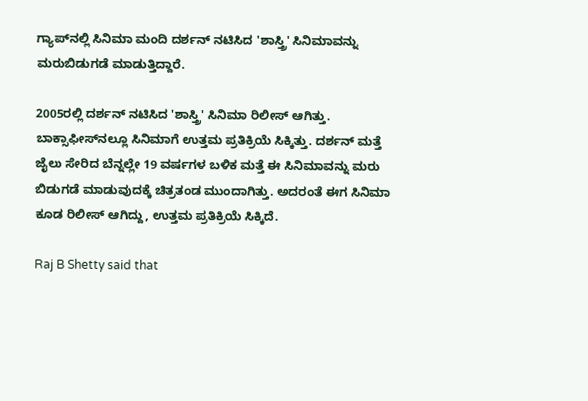ಗ್ಯಾಪ್‌ನಲ್ಲಿ ಸಿನಿಮಾ ಮಂದಿ ದರ್ಶನ್ ನಟಿಸಿದ 'ಶಾಸ್ತ್ರಿ' ಸಿನಿಮಾವನ್ನು ಮರುಬಿಡುಗಡೆ ಮಾಡುತ್ತಿದ್ದಾರೆ.

2005ರಲ್ಲಿ ದರ್ಶನ್ ನಟಿಸಿದ 'ಶಾಸ್ತ್ರಿ' ಸಿನಿಮಾ ರಿಲೀಸ್ ಆಗಿತ್ತು. ಬಾಕ್ಸಾಫೀಸ್‌ನಲ್ಲೂ ಸಿನಿಮಾಗೆ ಉತ್ತಮ ಪ್ರತಿಕ್ರಿಯೆ ಸಿಕ್ಕಿತ್ತು. ದರ್ಶನ್ ಮತ್ತೆ ಜೈಲು ಸೇರಿದ ಬೆನ್ನಲ್ಲೇ 19 ವರ್ಷಗಳ ಬಳಿಕ ಮತ್ತೆ ಈ ಸಿನಿಮಾವನ್ನು ಮರು ಬಿಡುಗಡೆ ಮಾಡುವುದಕ್ಕೆ ಚಿತ್ರತಂಡ ಮುಂದಾಗಿತ್ತು. ಅದರಂತೆ ಈಗ ಸಿನಿಮಾ ಕೂಡ ರಿಲೀಸ್ ಆಗಿದ್ದು, ಉತ್ತಮ ಪ್ರತಿಕ್ರಿಯೆ ಸಿಕ್ಕಿದೆ.

Raj B Shetty said that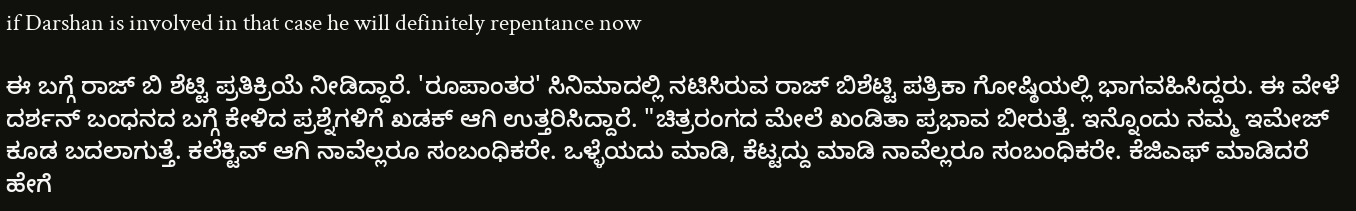if Darshan is involved in that case he will definitely repentance now

ಈ ಬಗ್ಗೆ ರಾಜ್‌ ಬಿ ಶೆಟ್ಟಿ ಪ್ರತಿಕ್ರಿಯೆ ನೀಡಿದ್ದಾರೆ. 'ರೂಪಾಂತರ' ಸಿನಿಮಾದಲ್ಲಿ ನಟಿಸಿರುವ ರಾಜ್‌ ಬಿಶೆಟ್ಟಿ ಪತ್ರಿಕಾ ಗೋಷ್ಠಿಯಲ್ಲಿ ಭಾಗವಹಿಸಿದ್ದರು. ಈ ವೇಳೆ ದರ್ಶನ್ ಬಂಧನದ ಬಗ್ಗೆ ಕೇಳಿದ ಪ್ರಶ್ನೆಗಳಿಗೆ ಖಡಕ್ ಆಗಿ ಉತ್ತರಿಸಿದ್ದಾರೆ. "ಚಿತ್ರರಂಗದ ಮೇಲೆ ಖಂಡಿತಾ ಪ್ರಭಾವ ಬೀರುತ್ತೆ. ಇನ್ನೊಂದು ನಮ್ಮ ಇಮೇಜ್ ಕೂಡ ಬದಲಾಗುತ್ತೆ. ಕಲೆಕ್ಟಿವ್ ಆಗಿ ನಾವೆಲ್ಲರೂ ಸಂಬಂಧಿಕರೇ. ಒಳ್ಳೆಯದು ಮಾಡಿ, ಕೆಟ್ಟದ್ದು ಮಾಡಿ ನಾವೆಲ್ಲರೂ ಸಂಬಂಧಿಕರೇ. ಕೆಜಿಎಫ್ ಮಾಡಿದರೆ ಹೇಗೆ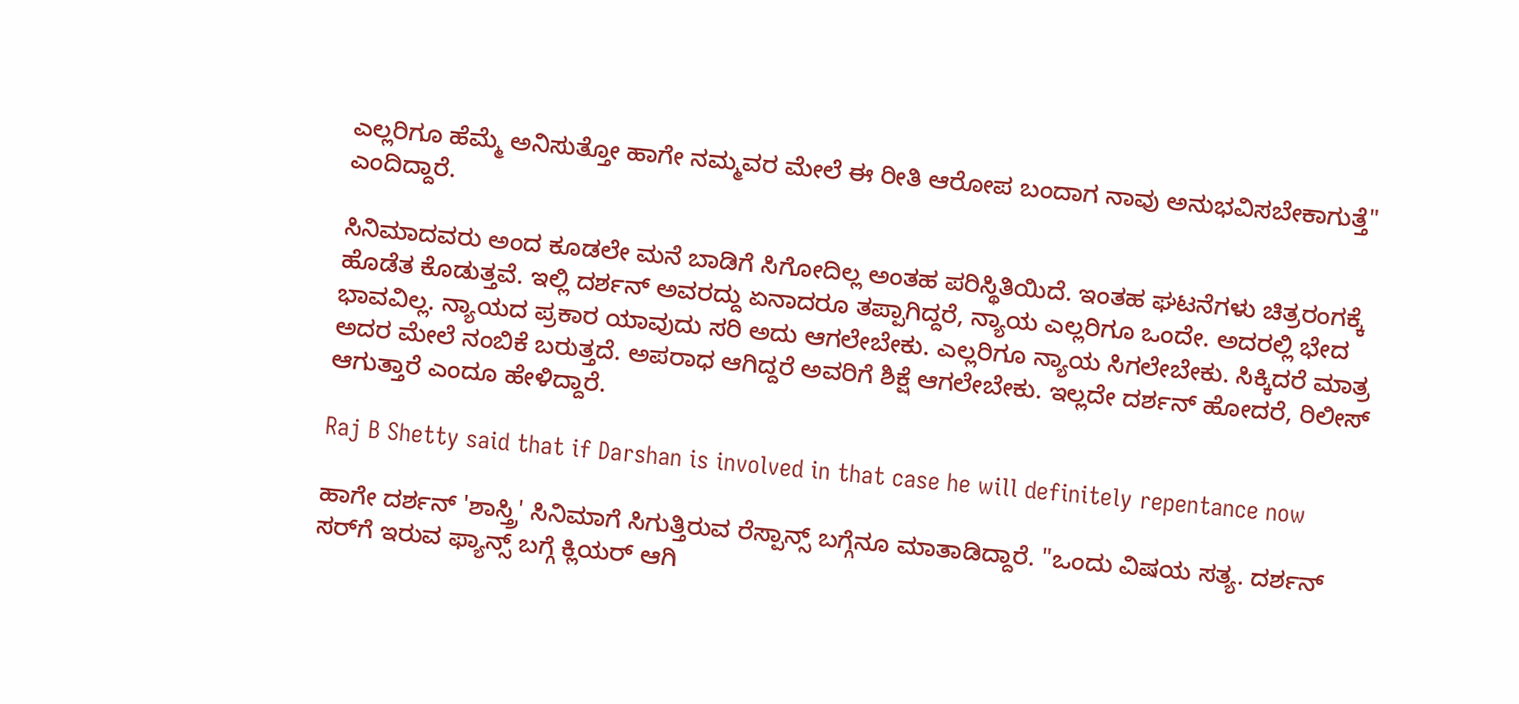ಎಲ್ಲರಿಗೂ ಹೆಮ್ಮೆ ಅನಿಸುತ್ತೋ ಹಾಗೇ ನಮ್ಮವರ ಮೇಲೆ ಈ ರೀತಿ ಆರೋಪ ಬಂದಾಗ ನಾವು ಅನುಭವಿಸಬೇಕಾಗುತ್ತೆ" ಎಂದಿದ್ದಾರೆ.

ಸಿನಿಮಾದವರು ಅಂದ ಕೂಡಲೇ ಮನೆ ಬಾಡಿಗೆ ಸಿಗೋದಿಲ್ಲ ಅಂತಹ ಪರಿಸ್ಥಿತಿಯಿದೆ. ಇಂತಹ ಘಟನೆಗಳು ಚಿತ್ರರಂಗಕ್ಕೆ ಹೊಡೆತ ಕೊಡುತ್ತವೆ. ಇಲ್ಲಿ ದರ್ಶನ್ ಅವರದ್ದು ಏನಾದರೂ ತಪ್ಪಾಗಿದ್ದರೆ, ನ್ಯಾಯ ಎಲ್ಲರಿಗೂ ಒಂದೇ. ಅದರಲ್ಲಿ ಭೇದ ಭಾವವಿಲ್ಲ. ನ್ಯಾಯದ ಪ್ರಕಾರ ಯಾವುದು ಸರಿ ಅದು ಆಗಲೇಬೇಕು. ಎಲ್ಲರಿಗೂ ನ್ಯಾಯ ಸಿಗಲೇಬೇಕು. ಸಿಕ್ಕಿದರೆ ಮಾತ್ರ ಅದರ ಮೇಲೆ ನಂಬಿಕೆ ಬರುತ್ತದೆ. ಅಪರಾಧ ಆಗಿದ್ದರೆ ಅವರಿಗೆ ಶಿಕ್ಷೆ ಆಗಲೇಬೇಕು. ಇಲ್ಲದೇ ದರ್ಶನ್ ಹೋದರೆ, ರಿಲೀಸ್ ಆಗುತ್ತಾರೆ ಎಂದೂ ಹೇಳಿದ್ದಾರೆ.

Raj B Shetty said that if Darshan is involved in that case he will definitely repentance now

ಹಾಗೇ ದರ್ಶನ್ 'ಶಾಸ್ತ್ರಿ' ಸಿನಿಮಾಗೆ ಸಿಗುತ್ತಿರುವ ರೆಸ್ಪಾನ್ಸ್ ಬಗ್ಗೆನೂ ಮಾತಾಡಿದ್ದಾರೆ. "ಒಂದು ವಿಷಯ ಸತ್ಯ. ದರ್ಶನ್ ಸರ್‌ಗೆ ಇರುವ ಫ್ಯಾನ್ಸ್ ಬಗ್ಗೆ ಕ್ಲಿಯರ್ ಆಗಿ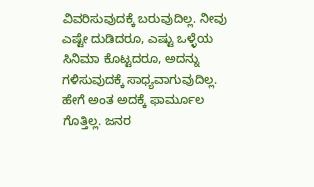ವಿವರಿಸುವುದಕ್ಕೆ ಬರುವುದಿಲ್ಲ. ನೀವು ಎಷ್ಟೇ ದುಡಿದರೂ, ಎಷ್ಟು ಒಳ್ಳೆಯ ಸಿನಿಮಾ ಕೊಟ್ಟದರೂ, ಅದನ್ನು ಗಳಿಸುವುದಕ್ಕೆ ಸಾಧ್ಯವಾಗುವುದಿಲ್ಲ. ಹೇಗೆ ಅಂತ ಅದಕ್ಕೆ ಫಾರ್ಮೂಲ ಗೊತ್ತಿಲ್ಲ. ಜನರ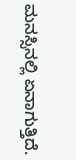ಮನಸ್ಸಿನಲ್ಲಿ ಏನಾಗುತ್ತಿದೆ.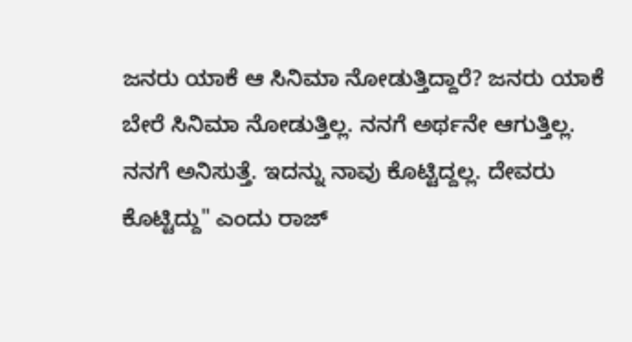ಜನರು ಯಾಕೆ ಆ ಸಿನಿಮಾ ನೋಡುತ್ತಿದ್ದಾರೆ? ಜನರು ಯಾಕೆ ಬೇರೆ ಸಿನಿಮಾ ನೋಡುತ್ತಿಲ್ಲ. ನನಗೆ ಅರ್ಥನೇ ಆಗುತ್ತಿಲ್ಲ. ನನಗೆ ಅನಿಸುತ್ತೆ. ಇದನ್ನು ನಾವು ಕೊಟ್ಟಿದ್ದಲ್ಲ. ದೇವರು ಕೊಟ್ಟಿದ್ದು" ಎಂದು ರಾಜ್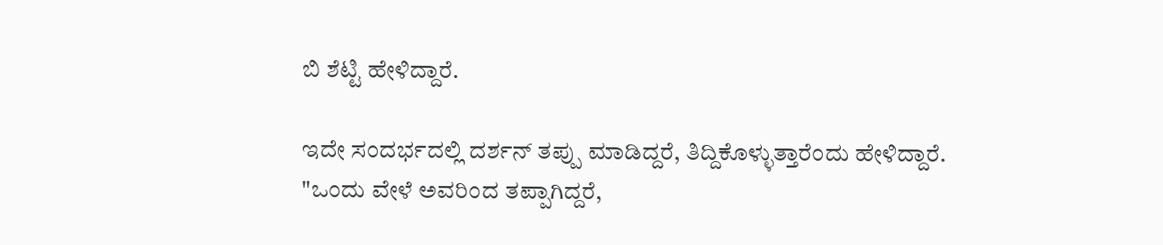ಬಿ ಶೆಟ್ಟಿ ಹೇಳಿದ್ದಾರೆ.

ಇದೇ ಸಂದರ್ಭದಲ್ಲಿ ದರ್ಶನ್ ತಪ್ಪು ಮಾಡಿದ್ದರೆ, ತಿದ್ದಿಕೊಳ್ಳುತ್ತಾರೆಂದು ಹೇಳಿದ್ದಾರೆ. "ಒಂದು ವೇಳೆ ಅವರಿಂದ ತಪ್ಪಾಗಿದ್ದರೆ,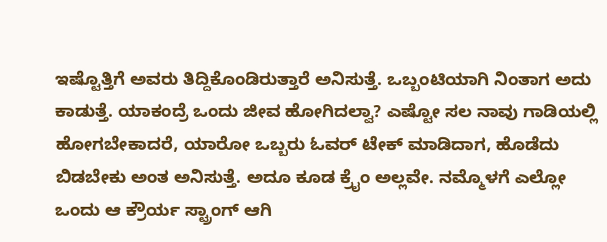ಇಷ್ಟೊತ್ತಿಗೆ ಅವರು ತಿದ್ದಿಕೊಂಡಿರುತ್ತಾರೆ ಅನಿಸುತ್ತೆ. ಒಬ್ಬಂಟಿಯಾಗಿ ನಿಂತಾಗ ಅದು ಕಾಡುತ್ತೆ. ಯಾಕಂದ್ರೆ ಒಂದು ಜೀವ ಹೋಗಿದಲ್ವಾ? ಎಷ್ಟೋ ಸಲ ನಾವು ಗಾಡಿಯಲ್ಲಿ ಹೋಗಬೇಕಾದರೆ, ಯಾರೋ ಒಬ್ಬರು ಓವರ್ ಟೇಕ್ ಮಾಡಿದಾಗ, ಹೊಡೆದು ಬಿಡಬೇಕು ಅಂತ ಅನಿಸುತ್ತೆ. ಅದೂ ಕೂಡ ಕ್ರೈಂ ಅಲ್ಲವೇ. ನಮ್ಮೊಳಗೆ ಎಲ್ಲೋ ಒಂದು ಆ ಕ್ರೌರ್ಯ ಸ್ಟ್ರಾಂಗ್ ಆಗಿ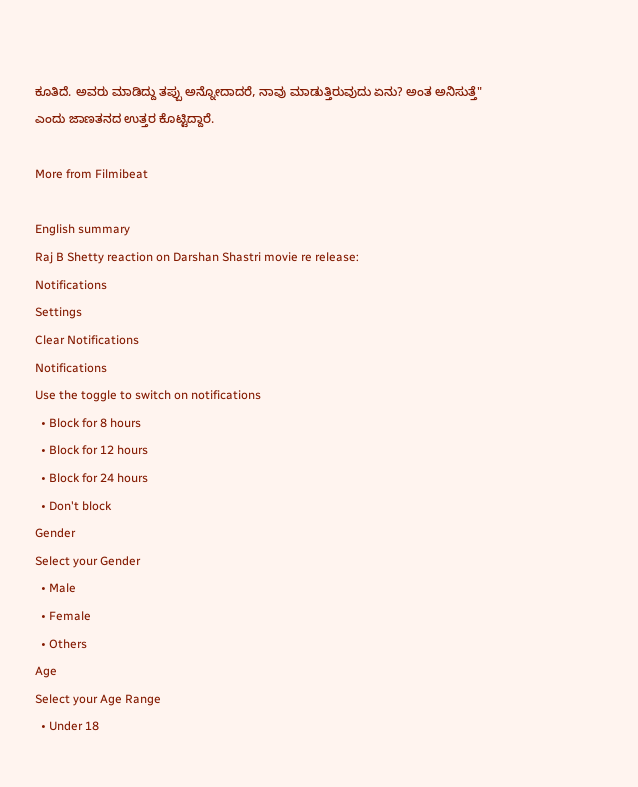ಕೂತಿದೆ. ಅವರು ಮಾಡಿದ್ದು ತಪ್ಪು ಅನ್ನೋದಾದರೆ, ನಾವು ಮಾಡುತ್ತಿರುವುದು ಏನು? ಅಂತ ಅನಿಸುತ್ತೆ" ಎಂದು ಜಾಣತನದ ಉತ್ತರ ಕೊಟ್ಟಿದ್ದಾರೆ.

More from Filmibeat

English summary
Raj B Shetty reaction on Darshan Shastri movie re release:
Notifications
Settings
Clear Notifications
Notifications
Use the toggle to switch on notifications
  • Block for 8 hours
  • Block for 12 hours
  • Block for 24 hours
  • Don't block
Gender
Select your Gender
  • Male
  • Female
  • Others
Age
Select your Age Range
  • Under 18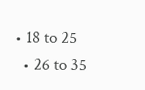• 18 to 25
  • 26 to 35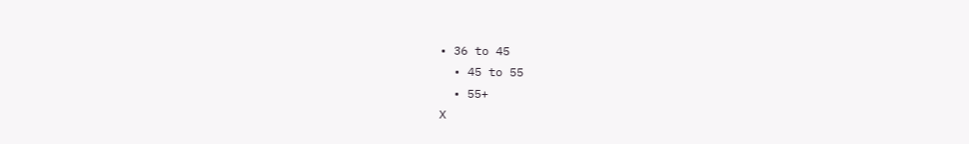• 36 to 45
  • 45 to 55
  • 55+
X